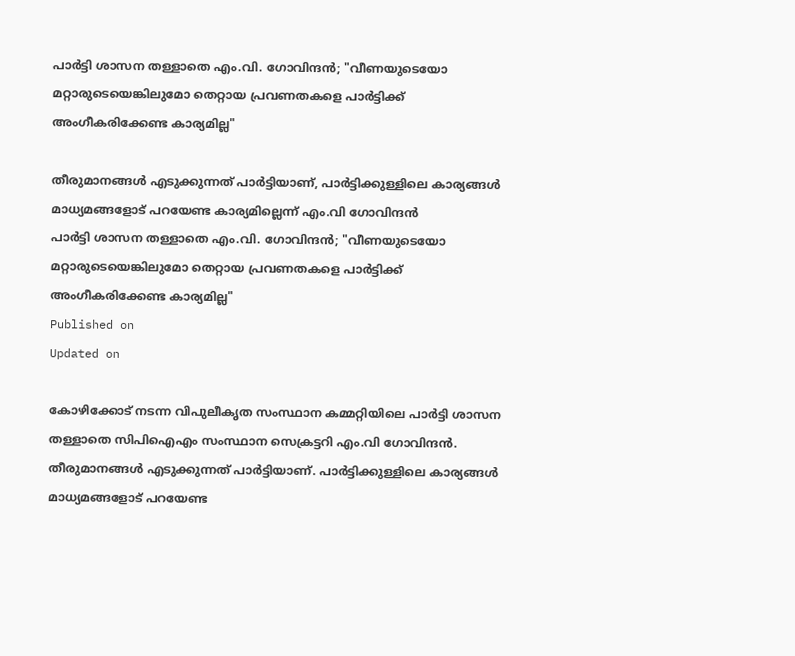പാര്‍ട്ടി ശാസന തള്ളാതെ എം.വി. ഗോവിന്ദന്‍; "വീണയുടെയോ മറ്റാരുടെയെങ്കിലുമോ തെറ്റായ പ്രവണതകളെ പാര്‍ട്ടിക്ക് അംഗീകരിക്കേണ്ട കാര്യമില്ല"

തീരുമാനങ്ങള്‍ എടുക്കുന്നത് പാര്‍ട്ടിയാണ്, പാര്‍ട്ടിക്കുള്ളിലെ കാര്യങ്ങള്‍ മാധ്യമങ്ങളോട് പറയേണ്ട കാര്യമില്ലെന്ന് എം.വി ഗോവിന്ദന്‍
പാര്‍ട്ടി ശാസന തള്ളാതെ എം.വി. ഗോവിന്ദന്‍; "വീണയുടെയോ മറ്റാരുടെയെങ്കിലുമോ തെറ്റായ പ്രവണതകളെ പാര്‍ട്ടിക്ക് അംഗീകരിക്കേണ്ട കാര്യമില്ല"
Published on
Updated on

കോഴിക്കോട് നടന്ന വിപുലീകൃത സംസ്ഥാന കമ്മറ്റിയിലെ പാര്‍ട്ടി ശാസന തള്ളാതെ സിപിഐഎം സംസ്ഥാന സെക്രട്ടറി എം.വി ഗോവിന്ദൻ. തീരുമാനങ്ങള്‍ എടുക്കുന്നത് പാര്‍ട്ടിയാണ്. പാര്‍ട്ടിക്കുള്ളിലെ കാര്യങ്ങള്‍ മാധ്യമങ്ങളോട് പറയേണ്ട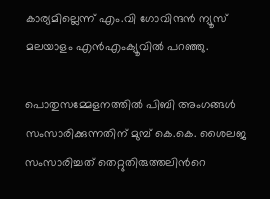കാര്യമില്ലെന്ന് എം.വി ഗോവിന്ദന്‍ ന്യൂസ് മലയാളം എന്‍എംക്യൂവില്‍ പറഞ്ഞു.

പൊതുസമ്മേളനത്തില്‍ പിബി അംഗങ്ങള്‍ സംസാരിക്കുന്നതിന് മുമ്പ് കെ.കെ. ശൈലജ സംസാരിച്ചത് തെറ്റുതിരുത്തലിന്‍റെ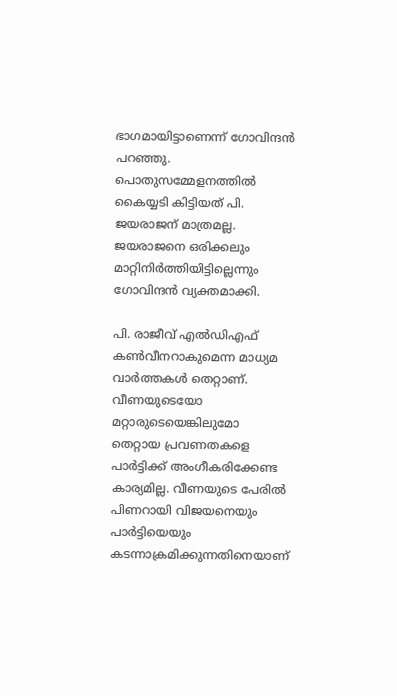ഭാഗമായിട്ടാണെന്ന് ഗോവിന്ദന്‍ പറഞ്ഞു. പൊതുസമ്മേളനത്തില്‍ കൈയ്യടി കിട്ടിയത് പി. ജയരാജന് മാത്രമല്ല. ജയരാജനെ ഒരിക്കലും മാറ്റിനിര്‍ത്തിയിട്ടില്ലെന്നും ഗോവിന്ദന്‍ വ്യക്തമാക്കി.

പി. രാജീവ് എല്‍ഡിഎഫ് കൺവീനറാകുമെന്ന മാധ്യമ വാർത്തകൾ തെറ്റാണ്. വീണയുടെയോ മറ്റാരുടെയെങ്കിലുമോ തെറ്റായ പ്രവണതകളെ പാര്‍ട്ടിക്ക് അംഗീകരിക്കേണ്ട കാര്യമില്ല. വീണയുടെ പേരില്‍ പിണറായി വിജയനെയും പാര്‍ട്ടിയെയും കടന്നാക്രമിക്കുന്നതിനെയാണ്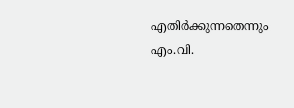എതിര്‍ക്കുന്നതെന്നും എം.വി.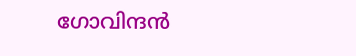ഗോവിന്ദന്‍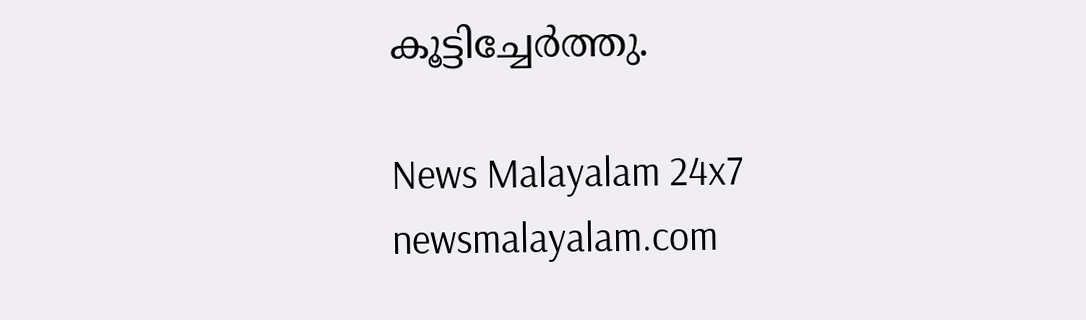കൂട്ടിച്ചേര്‍ത്തു.

News Malayalam 24x7
newsmalayalam.com